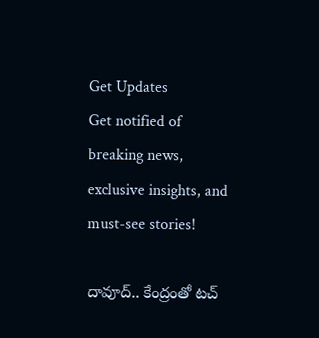Get Updates
Get notified of breaking news, exclusive insights, and must-see stories!

దావూద్.. కేంద్రంతో టచ్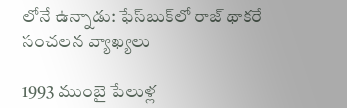లోనే ఉన్నాడు: ఫేస్‌బుక్‌లో రాజ్ థాకరే సంచలన వ్యాఖ్యలు

1993 ముంబై పేలుళ్ల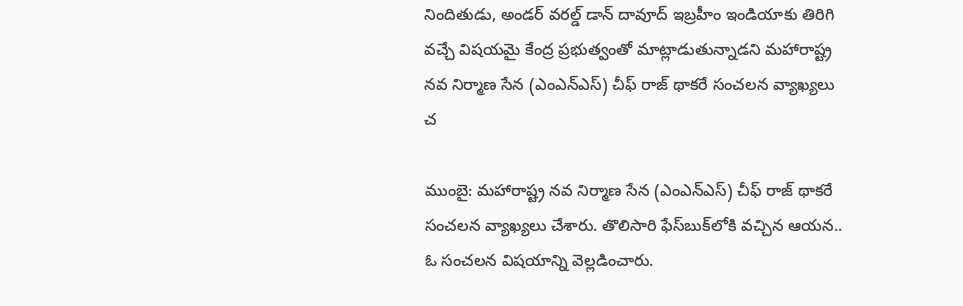నిందితుడు, అండర్ వరల్డ్ డాన్ దావూద్ ఇబ్రహీం ఇండియాకు తిరిగి వచ్చే విషయమై కేంద్ర ప్రభుత్వంతో మాట్లాడుతున్నాడని మహారాష్ట్ర నవ నిర్మాణ సేన (ఎంఎన్‌ఎస్) చీఫ్ రాజ్ థాకరే సంచలన వ్యాఖ్యలు చ

ముంబై: మహారాష్ట్ర నవ నిర్మాణ సేన (ఎంఎన్‌ఎస్) చీఫ్ రాజ్ థాకరే సంచలన వ్యాఖ్యలు చేశారు. తొలిసారి ఫేస్‌బుక్‌లోకి వచ్చిన ఆయన.. ఓ సంచలన విషయాన్ని వెల్లడించారు.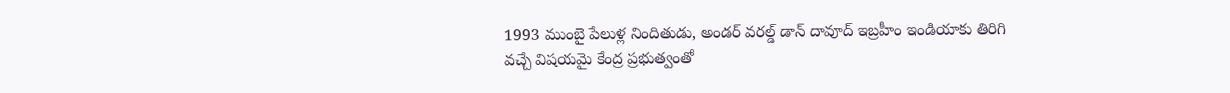1993 ముంబై పేలుళ్ల నిందితుడు, అండర్ వరల్డ్ డాన్ దావూద్ ఇబ్రహీం ఇండియాకు తిరిగి వచ్చే విషయమై కేంద్ర ప్రభుత్వంతో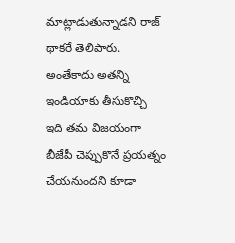మాట్లాడుతున్నాడని రాజ్ థాకరే తెలిపారు. అంతేకాదు అతన్ని ఇండియాకు తీసుకొచ్చి ఇది తమ విజయంగా బీజేపీ చెప్పుకొనే ప్రయత్నం చేయనుందని కూడా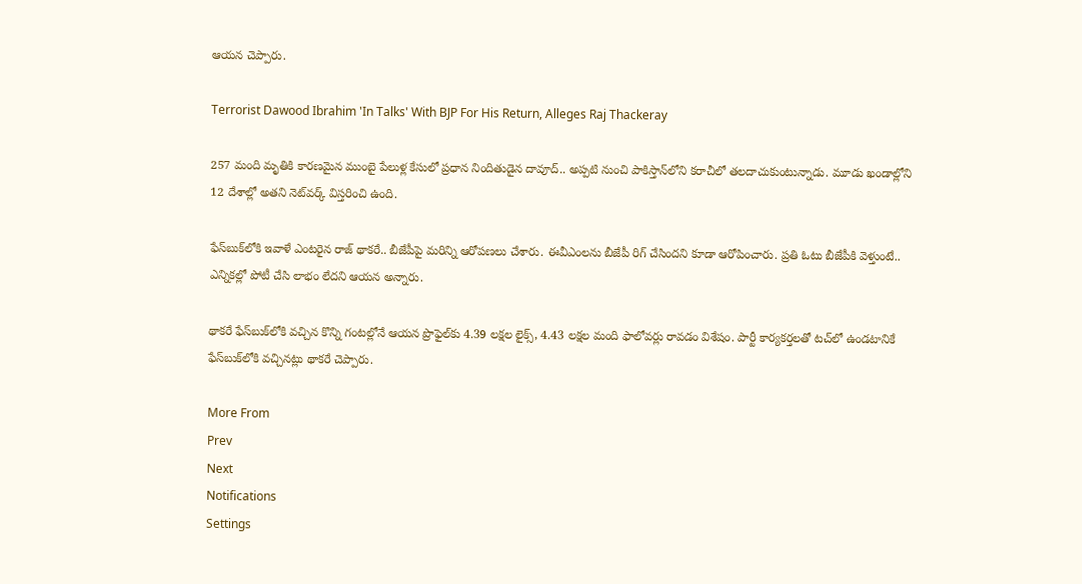ఆయన చెప్పారు.

Terrorist Dawood Ibrahim 'In Talks' With BJP For His Return, Alleges Raj Thackeray

257 మంది మృతికి కారణమైన ముంబై పేలుళ్ల కేసులో ప్రధాన నిందితుడైన దావూద్.. అప్పటి నుంచి పాకిస్తాన్‌లోని కరాచీలో తలదాచుకుంటున్నాడు. మూడు ఖండాల్లోని 12 దేశాల్లో అతని నెట్‌వర్క్ విస్తరించి ఉంది.

ఫేస్‌బుక్‌లోకి ఇవాళే ఎంటరైన రాజ్ థాకరే.. బీజేపీపై మరిన్ని ఆరోపణలు చేశారు. ఈవీఎంలను బీజేపీ రిగ్ చేసిందని కూడా ఆరోపించారు. ప్రతి ఓటు బీజేపీకి వెళ్తుంటే.. ఎన్నికల్లో పోటీ చేసి లాభం లేదని ఆయన అన్నారు.

థాకరే ఫేస్‌బుక్‌లోకి వచ్చిన కొన్ని గంటల్లోనే ఆయన ప్రొఫైల్‌కు 4.39 లక్షల లైక్స్, 4.43 లక్షల మంది ఫాలోవర్లు రావడం విశేషం. పార్టీ కార్యకర్తలతో టచ్‌లో ఉండటానికే ఫేస్‌బుక్‌లోకి వచ్చినట్లు థాకరే చెప్పారు.

More From
Prev
Next
Notifications
Settings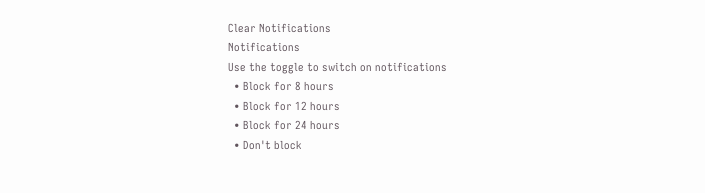Clear Notifications
Notifications
Use the toggle to switch on notifications
  • Block for 8 hours
  • Block for 12 hours
  • Block for 24 hours
  • Don't block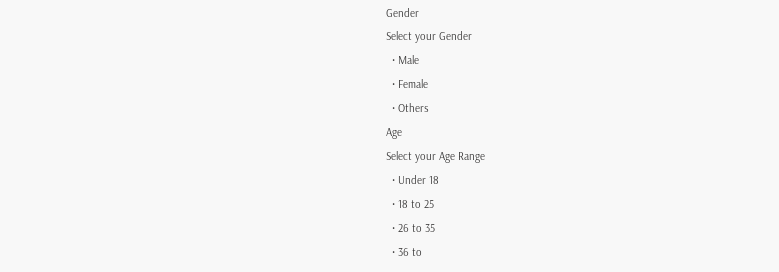Gender
Select your Gender
  • Male
  • Female
  • Others
Age
Select your Age Range
  • Under 18
  • 18 to 25
  • 26 to 35
  • 36 to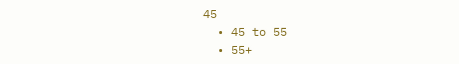45
  • 45 to 55
  • 55+